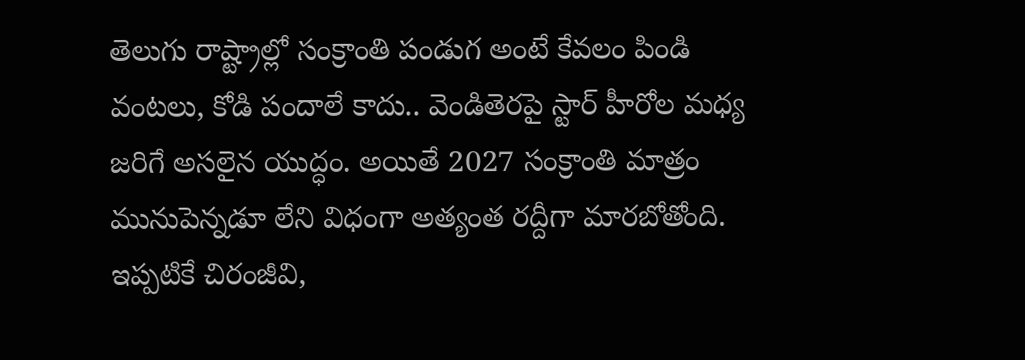తెలుగు రాష్ట్రాల్లో సంక్రాంతి పండుగ అంటే కేవలం పిండి వంటలు, కోడి పందాలే కాదు.. వెండితెరపై స్టార్ హీరోల మధ్య జరిగే అసలైన యుద్ధం. అయితే 2027 సంక్రాంతి మాత్రం మునుపెన్నడూ లేని విధంగా అత్యంత రద్దీగా మారబోతోంది. ఇప్పటికే చిరంజీవి,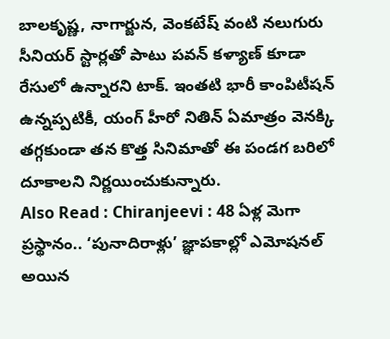బాలకృష్ణ, నాగార్జున, వెంకటేష్ వంటి నలుగురు సీనియర్ స్టార్లతో పాటు పవన్ కళ్యాణ్ కూడా రేసులో ఉన్నారని టాక్. ఇంతటి భారీ కాంపిటీషన్ ఉన్నప్పటికీ, యంగ్ హీరో నితిన్ ఏమాత్రం వెనక్కి తగ్గకుండా తన కొత్త సినిమాతో ఈ పండగ బరిలో దూకాలని నిర్ణయించుకున్నారు.
Also Read : Chiranjeevi : 48 ఏళ్ల మెగా ప్రస్థానం.. ‘పునాదిరాళ్లు’ జ్ఞాపకాల్లో ఎమోషనల్ అయిన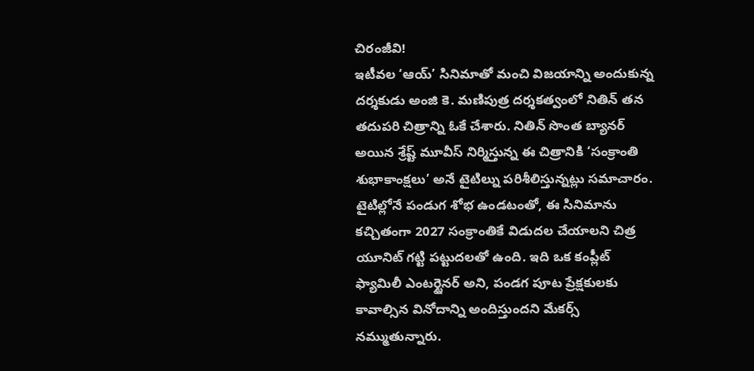చిరంజీవి!
ఇటీవల ‘ఆయ్’ సినిమాతో మంచి విజయాన్ని అందుకున్న దర్శకుడు అంజి కె. మణిపుత్ర దర్శకత్వంలో నితిన్ తన తదుపరి చిత్రాన్ని ఓకే చేశారు. నితిన్ సొంత బ్యానర్ అయిన శ్రేష్ట్ మూవీస్ నిర్మిస్తున్న ఈ చిత్రానికి ‘సంక్రాంతి శుభాకాంక్షలు’ అనే టైటిల్ను పరిశీలిస్తున్నట్లు సమాచారం. టైటిల్లోనే పండుగ శోభ ఉండటంతో, ఈ సినిమాను కచ్చితంగా 2027 సంక్రాంతికే విడుదల చేయాలని చిత్ర యూనిట్ గట్టి పట్టుదలతో ఉంది. ఇది ఒక కంప్లీట్ ఫ్యామిలీ ఎంటర్టైనర్ అని, పండగ పూట ప్రేక్షకులకు కావాల్సిన వినోదాన్ని అందిస్తుందని మేకర్స్ నమ్ముతున్నారు.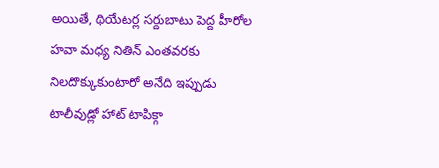అయితే, థియేటర్ల సర్దుబాటు పెద్ద హీరోల హవా మధ్య నితిన్ ఎంతవరకు నిలదొక్కుకుంటారో అనేది ఇప్పుడు టాలీవుడ్లో హాట్ టాపిక్గా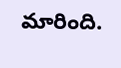మారింది.